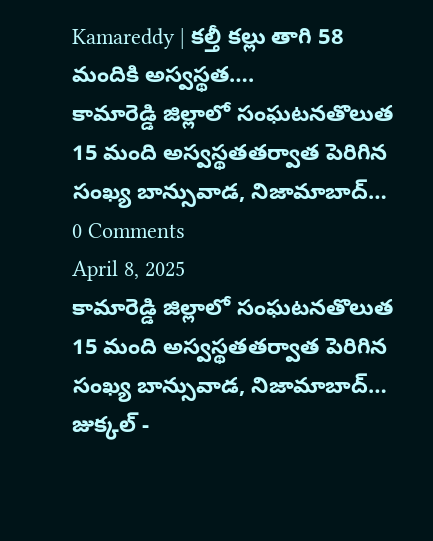Kamareddy | కల్తీ కల్లు తాగి 58 మందికి అస్వస్థత….
కామారెడ్డి జిల్లాలో సంఘటనతొలుత 15 మంది అస్వస్థతతర్వాత పెరిగిన సంఖ్య బాన్సువాడ, నిజామాబాద్…
0 Comments
April 8, 2025
కామారెడ్డి జిల్లాలో సంఘటనతొలుత 15 మంది అస్వస్థతతర్వాత పెరిగిన సంఖ్య బాన్సువాడ, నిజామాబాద్…
జుక్కల్ -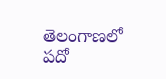తెలంగాణలో పదో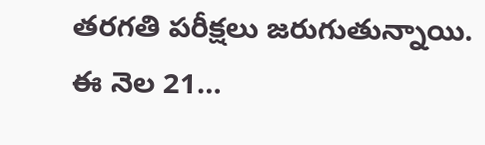తరగతి పరీక్షలు జరుగుతున్నాయి. ఈ నెల 21…